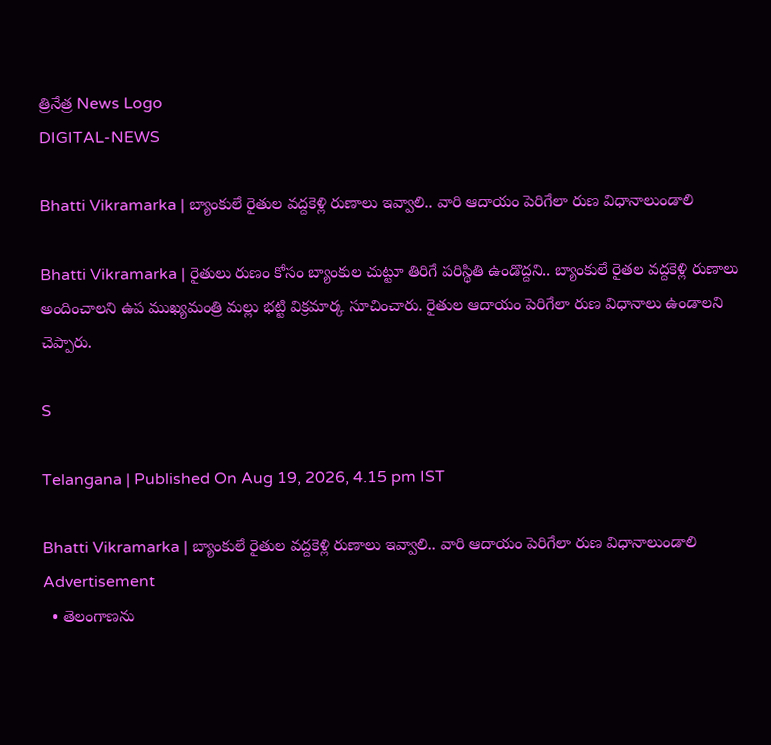త్రినేత్ర News Logo
DIGITAL-NEWS

Bhatti Vikramarka | బ్యాంకులే రైతుల వ‌ద్ద‌కెళ్లి రుణాలు ఇవ్వాలి.. వారి ఆదాయం పెరిగేలా రుణ విధానాలుండాలి

Bhatti Vikramarka | రైతులు రుణం కోసం బ్యాంకుల చుట్టూ తిరిగే ప‌రిస్థితి ఉండొద్ద‌ని.. బ్యాంకులే రైత‌ల వ‌ద్ద‌కెళ్లి రుణాలు అందించాల‌ని ఉప ముఖ్య‌మంత్రి మ‌ల్లు భ‌ట్టి విక్ర‌మార్క సూచించారు. రైతుల ఆదాయం పెరిగేలా రుణ విధానాలు ఉండాల‌ని చెప్పారు.

S

Telangana | Published On Aug 19, 2026, 4.15 pm IST

Bhatti Vikramarka | బ్యాంకులే రైతుల వ‌ద్ద‌కెళ్లి రుణాలు ఇవ్వాలి.. వారి ఆదాయం పెరిగేలా రుణ విధానాలుండాలి
Advertisement
  • తెలంగాణ‌ను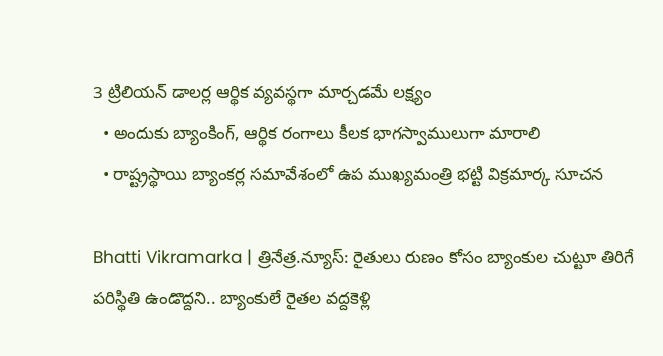3 ట్రిలియన్ డాలర్ల ఆర్థిక వ్యవస్థ‌గా మార్చ‌డ‌మే ల‌క్ష్యం
  • అందుకు బ్యాంకింగ్, ఆర్థిక రంగాలు కీలక భాగస్వాములుగా మారాలి
  • రాష్ట్ర‌స్థాయి బ్యాంక‌ర్ల స‌మావేశంలో ఉప ముఖ్య‌మంత్రి భ‌ట్టి విక్ర‌మార్క సూచ‌న‌

Bhatti Vikramarka | త్రినేత్ర‌.న్యూస్: రైతులు రుణం కోసం బ్యాంకుల చుట్టూ తిరిగే ప‌రిస్థితి ఉండొద్ద‌ని.. బ్యాంకులే రైత‌ల వ‌ద్ద‌కెళ్లి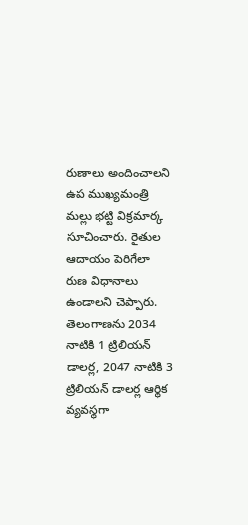రుణాలు అందించాల‌ని ఉప ముఖ్య‌మంత్రి మ‌ల్లు భ‌ట్టి విక్ర‌మార్క సూచించారు. రైతుల ఆదాయం పెరిగేలా రుణ విధానాలు ఉండాల‌ని చెప్పారు. తెలంగాణ‌ను 2034 నాటికి 1 ట్రిలియన్ డాలర్ల, 2047 నాటికి 3 ట్రిలియన్ డాలర్ల ఆర్థిక వ్యవస్థగా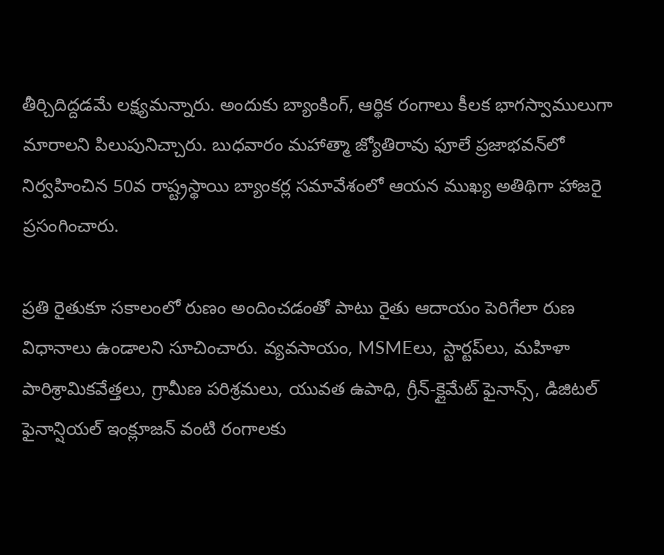తీర్చిదిద్ద‌డ‌మే లక్ష్యమ‌న్నారు. అందుకు బ్యాంకింగ్, ఆర్థిక రంగాలు కీలక భాగస్వాములుగా మారాలని పిలుపునిచ్చారు. బుధ‌వారం మహాత్మా జ్యోతిరావు ఫూలే ప్రజాభవన్‌లో నిర్వ‌హించిన 50వ రాష్ట్రస్థాయి బ్యాంక‌ర్ల స‌మావేశంలో ఆయ‌న ముఖ్య అతిథిగా హాజ‌రై ప్ర‌సంగించారు.

ప్రతి రైతుకూ సకాలంలో రుణం అందించడంతో పాటు రైతు ఆదాయం పెరిగేలా రుణ విధానాలు ఉండాలని సూచించారు. వ్యవసాయం, MSMEలు, స్టార్టప్‌లు, మహిళా పారిశ్రామికవేత్తలు, గ్రామీణ పరిశ్రమలు, యువత ఉపాధి, గ్రీన్-క్లైమేట్ ఫైనాన్స్, డిజిటల్ ఫైనాన్షియల్ ఇంక్లూజన్ వంటి రంగాలకు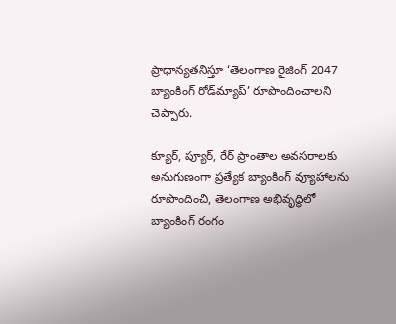ప్రాధాన్యతనిస్తూ ‘తెలంగాణ రైజింగ్ 2047 బ్యాంకింగ్ రోడ్‌మ్యాప్’ రూపొందించాలని చెప్పారు.

క్యూర్, ప్యూర్, రేర్ ప్రాంతాల అవసరాలకు అనుగుణంగా ప్రత్యేక బ్యాంకింగ్ వ్యూహాలను రూపొందించి, తెలంగాణ అభివృద్ధిలో బ్యాంకింగ్ రంగం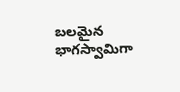బలమైన భాగస్వామిగా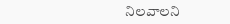నిలవాలని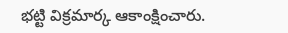భ‌ట్టి విక్ర‌మార్క ఆకాంక్షించారు.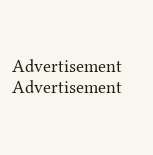Advertisement
Advertisement